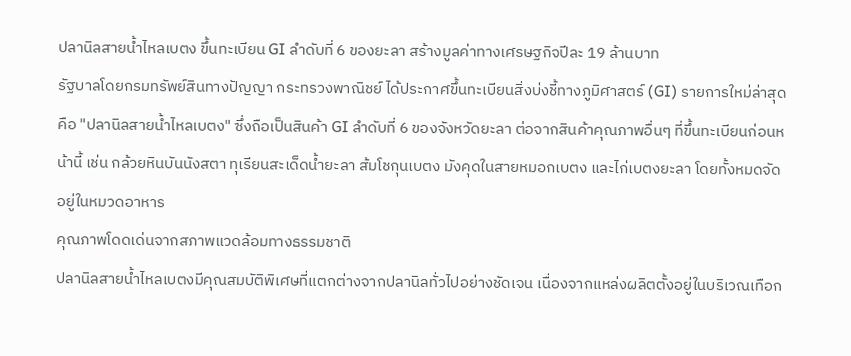ปลานิลสายน้ำไหลเบตง ขึ้นทะเบียน GI ลำดับที่ 6 ของยะลา สร้างมูลค่าทางเศรษฐกิจปีละ 19 ล้านบาท
รัฐบาลโดยกรมทรัพย์สินทางปัญญา กระทรวงพาณิชย์ ได้ประกาศขึ้นทะเบียนสิ่งบ่งชี้ทางภูมิศาสตร์ (GI) รายการใหม่ล่าสุด คือ "ปลานิลสายน้ำไหลเบตง" ซึ่งถือเป็นสินค้า GI ลำดับที่ 6 ของจังหวัดยะลา ต่อจากสินค้าคุณภาพอื่นๆ ที่ขึ้นทะเบียนก่อนหน้านี้ เช่น กล้วยหินบันนังสตา ทุเรียนสะเด็ดน้ำยะลา ส้มโชกุนเบตง มังคุดในสายหมอกเบตง และไก่เบตงยะลา โดยทั้งหมดจัดอยู่ในหมวดอาหาร
คุณภาพโดดเด่นจากสภาพแวดล้อมทางธรรมชาติ
ปลานิลสายน้ำไหลเบตงมีคุณสมบัติพิเศษที่แตกต่างจากปลานิลทั่วไปอย่างชัดเจน เนื่องจากแหล่งผลิตตั้งอยู่ในบริเวณเทือก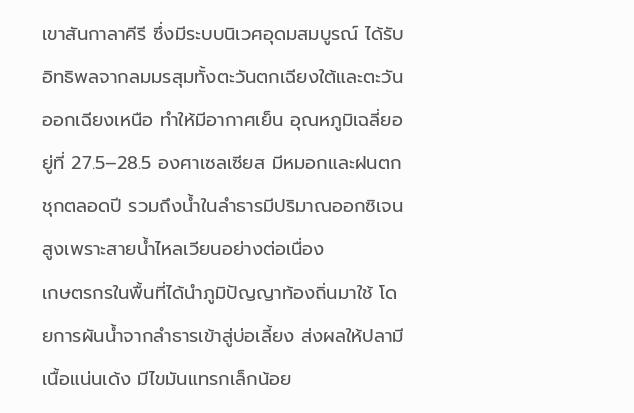เขาสันกาลาคีรี ซึ่งมีระบบนิเวศอุดมสมบูรณ์ ได้รับอิทธิพลจากลมมรสุมทั้งตะวันตกเฉียงใต้และตะวันออกเฉียงเหนือ ทำให้มีอากาศเย็น อุณหภูมิเฉลี่ยอยู่ที่ 27.5–28.5 องศาเซลเซียส มีหมอกและฝนตกชุกตลอดปี รวมถึงน้ำในลำธารมีปริมาณออกซิเจนสูงเพราะสายน้ำไหลเวียนอย่างต่อเนื่อง
เกษตรกรในพื้นที่ได้นำภูมิปัญญาท้องถิ่นมาใช้ โดยการผันน้ำจากลำธารเข้าสู่บ่อเลี้ยง ส่งผลให้ปลามีเนื้อแน่นเด้ง มีไขมันแทรกเล็กน้อย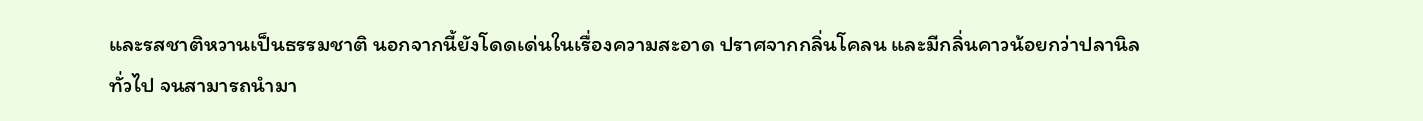และรสชาติหวานเป็นธรรมชาติ นอกจากนี้ยังโดดเด่นในเรื่องความสะอาด ปราศจากกลิ่นโคลน และมีกลิ่นคาวน้อยกว่าปลานิลทั่วไป จนสามารถนำมา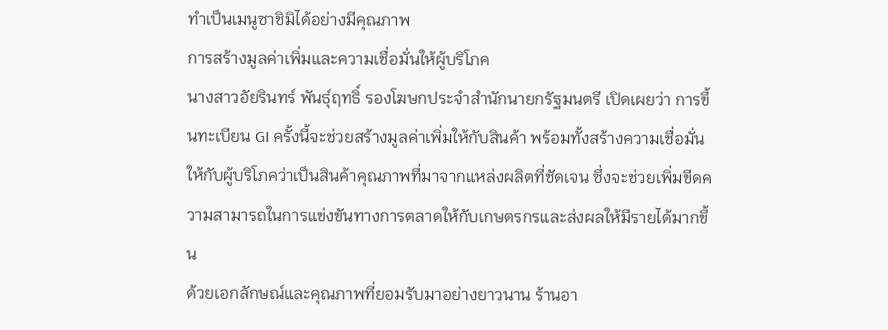ทำเป็นเมนูซาชิมิได้อย่างมีคุณภาพ
การสร้างมูลค่าเพิ่มและความเชื่อมั่นให้ผู้บริโภค
นางสาวอัยรินทร์ พันธุ์ฤทธิ์ รองโฆษกประจำสำนักนายกรัฐมนตรี เปิดเผยว่า การขึ้นทะเบียน GI ครั้งนี้จะช่วยสร้างมูลค่าเพิ่มให้กับสินค้า พร้อมทั้งสร้างความเชื่อมั่นให้กับผู้บริโภคว่าเป็นสินค้าคุณภาพที่มาจากแหล่งผลิตที่ชัดเจน ซึ่งจะช่วยเพิ่มขีดความสามารถในการแข่งขันทางการตลาดให้กับเกษตรกรและส่งผลให้มีรายได้มากขึ้น
ด้วยเอกลักษณ์และคุณภาพที่ยอมรับมาอย่างยาวนาน ร้านอา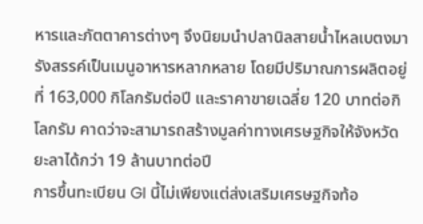หารและภัตตาคารต่างๆ จึงนิยมนำปลานิลสายน้ำไหลเบตงมารังสรรค์เป็นเมนูอาหารหลากหลาย โดยมีปริมาณการผลิตอยู่ที่ 163,000 กิโลกรัมต่อปี และราคาขายเฉลี่ย 120 บาทต่อกิโลกรัม คาดว่าจะสามารถสร้างมูลค่าทางเศรษฐกิจให้จังหวัดยะลาได้กว่า 19 ล้านบาทต่อปี
การขึ้นทะเบียน GI นี้ไม่เพียงแต่ส่งเสริมเศรษฐกิจท้อ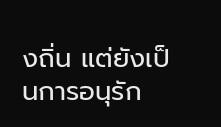งถิ่น แต่ยังเป็นการอนุรัก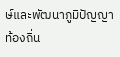ษ์และพัฒนาภูมิปัญญาท้องถิ่น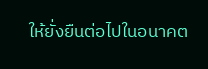ให้ยั่งยืนต่อไปในอนาคต